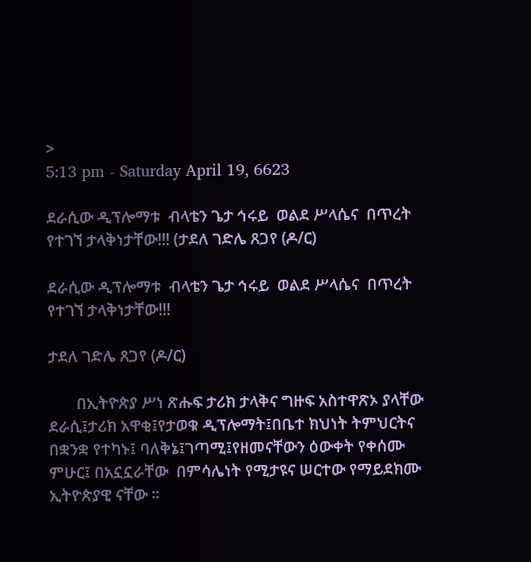>
5:13 pm - Saturday April 19, 6623

ደራሲው ዲፕሎማቱ  ብላቴን ጌታ ኅሩይ  ወልደ ሥላሴና  በጥረት የተገኘ ታላቅነታቸው!!! (ታደለ ገድሌ ጸጋየ (ዶ/ር)

ደራሲው ዲፕሎማቱ  ብላቴን ጌታ ኅሩይ  ወልደ ሥላሴና  በጥረት የተገኘ ታላቅነታቸው!!!

ታደለ ገድሌ ጸጋየ (ዶ/ር)

       በኢትዮጵያ ሥነ ጽሑፍ ታሪክ ታላቅና ግዙፍ አስተዋጽኦ ያላቸው ደራሲ፤ታሪክ አዋቂ፤የታወቁ ዲፕሎማት፤በቤተ ክህነት ትምህርትና በቋንቋ የተካኑ፤ ባለቅኔ፤ገጣሚ፤የዘመናቸውን ዕውቀት የቀሰሙ ምሁር፤ በአኗኗራቸው  በምሳሌነት የሚታዩና ሠርተው የማይደክሙ ኢትዮጵያዊ ናቸው ፡፡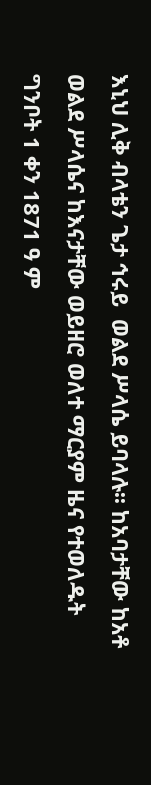እኒህ ሊቅ ብላቴን ጌታ ኅሩይ  ወልደ ሥላሴ ይባላሉ፡፡ ከአባታቸው ከአቶ  ወልደ ሥላሴና ከእናታቸው ወይዘሮ ወለተ ማርያም ዜና የተወለዱት ግንቦት 1 ቀን 1871 ዓ ም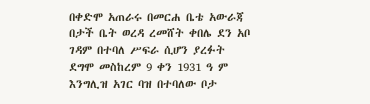በቀድሞ አጠራሩ በመርሐ ቤቴ አውራጃ በታች ቤት ወረዳ ረመሸት ቀበሌ ደን አቦ ገዳም በተባለ ሥፍራ ሲሆን ያረፉት ደግሞ መስከረም 9 ቀን 1931 ዓ ም እንግሊዝ አገር ባዝ በተባለው ቦታ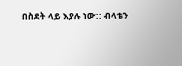በስደት ላይ እያሉ ነው:: ብላቴን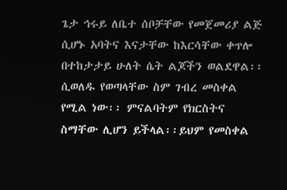ጌታ ኅሩይ ለቤተ ሰቦቻቸው የመጀመሪያ ልጅ ሲሆኑ አባትና እናታቸው ከእርሳቸው ቀጥሎ በተከታታይ ሁለት ሴት ልጆችን ወልደዋል፡፡ሲወለዱ የወጣላቸው ስም ገብረ መስቀል የሚል ነው፡፡ ምናልባትም የክርስትና ስማቸው ሊሆን ይችላል፡፡ይህም የመስቀል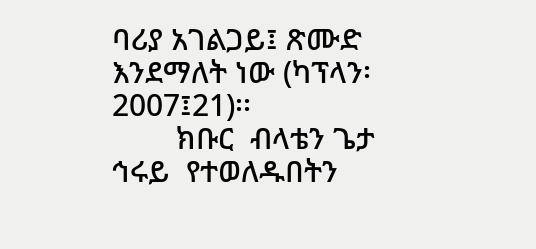ባሪያ አገልጋይ፤ ጽሙድ እንደማለት ነው (ካፕላን፡2007፤21)፡፡
        ክቡር  ብላቴን ጌታ ኅሩይ  የተወለዱበትን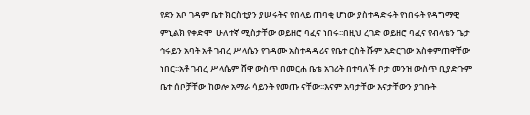የደን አቦ ገዳም ቤተ ክርስቲያን ያሠሩትና የበላይ ጠባቂ ሆነው ያስተዳድሩት የነበሩት የዳግማዊ ምኒልክ የቀድሞ  ሁለተኛ ሚስታቸው ወይዘሮ ባፈና ነበሩ፡፡በዚህ ረገድ ወይዘሮ ባፈና የብላቴን ጌታ ኅሩይን አባት አቶ ገብረ ሥላሴን የገዳሙ አስተዳዳሪና የቤተ ርስት ሹም አድርገው አስቀምጠዋቸው ነበር፡፡አቶ ገብረ ሥላሴም ሸዋ ውስጥ በመርሐ ቤቴ አገሪት በተባለች ቦታ መንዝ ውስጥ ቢያድጉም ቤተ ሰቦቻቸው ከወሎ አማራ ሳይንት የመጡ ናቸው፡፡እናም አባታቸው እናታቸውን ያገቡት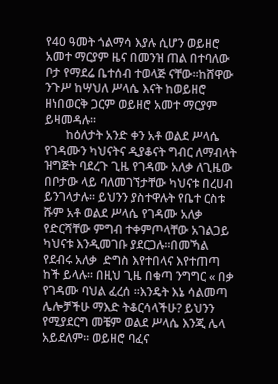የ40 ዓመት ጎልማሳ እያሉ ሲሆን ወይዘሮ አመተ ማርያም ዜና በመንዝ ጠል በተባለው ቦታ የማደሬ ቤተሰብ ተወላጅ ናቸው፡፡ከሸዋው ንጉሥ ከሣህለ ሥላሴ እናት ከወይዘሮ ዘነበወርቅ ጋርም ወይዘሮ አመተ ማርያም ይዛመዳሉ፡፡
       ከዕለታት አንድ ቀን አቶ ወልደ ሥላሴ የገዳሙን ካህናትና ዲያቆናት ግብር ለማብላት ዝግጅት ባደረጉ ጊዜ የገዳሙ አለቃ ለጊዜው በቦታው ላይ ባለመገኘታቸው ካህናቱ በረሀብ ይንገላታሉ፡፡ ይህንን ያስተዋሉት የቤተ ርስቱ ሹም አቶ ወልደ ሥላሴ የገዳሙ አለቃ የድርሻቸው ምግብ ተቀምጦላቸው አገልጋይ ካህናቱ እንዲመገቡ ያደርጋሉ፡፡በመኻል የደብሩ አለቃ  ድግስ እየተበላና እየተጠጣ ከች ይላሉ፡፡ በዚህ ጊዜ በቁጣ ንግግር « በቃ የገዳሙ ባህል ፈረሰ ፡፡እንዴት እኔ ሳልመጣ  ሌሎቻችሁ ማእድ ትቆርሳላችሁ? ይህንን የሚያደርግ መቼም ወልደ ሥላሴ እንጂ ሌላ አይደለም፡፡ ወይዘሮ ባፈና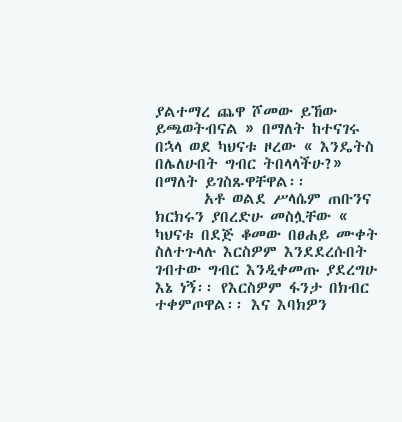ያልተማረ ጨዋ ሾመው ይኸው ይጫወትብናል » በማለት ከተናገሩ በኋላ ወደ ካህናቱ ዞረው « እንዴትስ በሌለሁበት ግብር ትበላላችሁ?» በማለት ይገስጹዋቸዋል፡፡
       አቶ ወልደ ሥላሴም ጠቡንና ክርክሩን ያበረድሁ መስሏቸው « ካህናቱ በደጅ ቆመው በፀሐይ ሙቀት ስለተጉላሉ እርስዎም እንደደረሱበት  ገብተው ግብር እንዲቀመጡ ያደረግሁ እኔ ነኝ፡፡ የእርስዎም ፋንታ በክብር ተቀምጦዋል፡፡ እና እባክዎን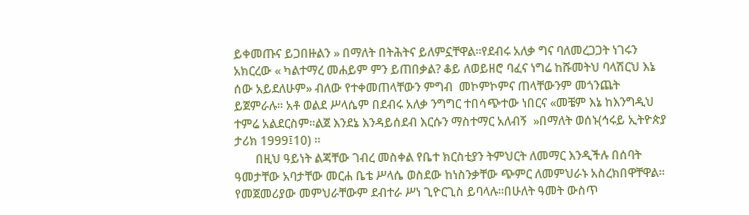ይቀመጡና ይጋበዙልን » በማለት በትሕትና ይለምኗቸዋል፡፡የደብሩ አለቃ ግና ባለመረጋጋት ነገሩን አክርረው « ካልተማረ መሐይም ምን ይጠበቃል? ቆይ ለወይዘሮ ባፈና ነግሬ ከሹመትህ ባላሽርህ እኔ ሰው አይደለሁም» ብለው የተቀመጠላቸውን ምግብ  መኮምኮምና ጠላቸውንም መጎንጨት ይጀምራሉ፡፡ አቶ ወልደ ሥላሴም በደብሩ አለቃ ንግግር ተበሳጭተው ነበርና «መቼም እኔ ከእንግዲህ ተምሬ አልደርስም፡፡ልጀ እንደኔ እንዳይሰደብ እርሱን ማስተማር አለብኝ  »በማለት ወሰኑ(ኅሩይ ኢትዮጵያ ታሪክ 1999፤10) ፡፡
       በዚህ ዓይነት ልጃቸው ገብረ መስቀል የቤተ ክርስቲያን ትምህርት ለመማር እንዲችሉ በሰባት ዓመታቸው አባታቸው መርሐ ቤቴ ሥላሴ ወስደው ከነስንቃቸው ጭምር ለመምህራኑ አስረክበዋቸዋል፡፡የመጀመሪያው መምህራቸውም ደብተራ ሥነ ጊዮርጊስ ይባላሉ፡፡በሁለት ዓመት ውስጥ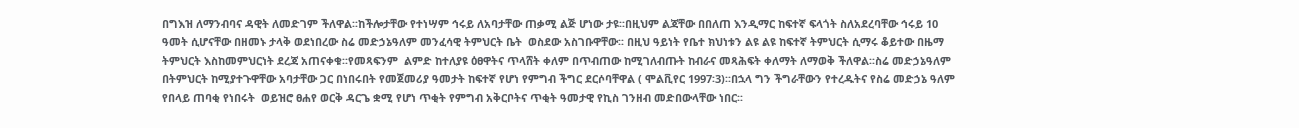በግእዝ ለማንብባና ዳዊት ለመድገም ችለዋል፡፡ከችሎታቸው የተነሣም ኅሩይ ለአባታቸው ጠቃሚ ልጅ ሆነው ታዩ፡፡በዚህም ልጃቸው በበለጠ እንዲማር ከፍተኛ ፍላጎት ስለአደረባቸው ኅሩይ 10 ዓመት ሲሆናቸው በዘመኑ ታላቅ ወደነበረው ስሬ መድኃኔዓለም መንፈሳዊ ትምህርት ቤት  ወስደው አስገቡዋቸው፡፡ በዚህ ዓይነት የቤተ ክህነቱን ልዩ ልዩ ከፍተኛ ትምህርት ሲማሩ ቆይተው በዜማ ትምህርት እስከመምህርነት ደረጃ አጠናቀቁ፡፡የመጻፍንም  ልምድ ከተለያዩ ዕፀዋትና ጥላሸት ቀለም በጥብጠው ከሚገለብጡት ከብራና መጻሕፍት ቀለማት ለማወቅ ችለዋል፡፡ስሬ መድኃኔዓለም በትምህርት ከሚያተጉዋቸው አባታቸው ጋር በነበሩበት የመጀመሪያ ዓመታት ከፍተኛ የሆነ የምግብ ችግር ደርሶባቸዋል ( ሞልቪየር 1997፡3)፡፡በኋላ ግን ችግራቸውን የተረዱትና የስሬ መድኃኔ ዓለም የበላይ ጠባቂ የነበሩት  ወይዝሮ ፀሐየ ወርቅ ዳርጌ ቋሚ የሆነ ጥቂት የምግብ አቅርቦትና ጥቂት ዓመታዊ የኪስ ገንዘብ መድበውላቸው ነበር፡፡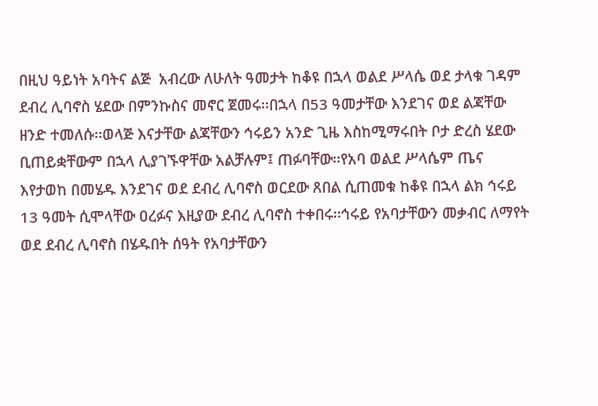በዚህ ዓይነት አባትና ልጅ  አብረው ለሁለት ዓመታት ከቆዩ በኋላ ወልደ ሥላሴ ወደ ታላቁ ገዳም ደብረ ሊባኖስ ሄደው በምንኩስና መኖር ጀመሩ፡፡በኋላ በ53 ዓመታቸው እንደገና ወደ ልጃቸው ዘንድ ተመለሱ፡፡ወላጅ እናታቸው ልጃቸውን ኅሩይን አንድ ጊዜ እስከሚማሩበት ቦታ ድረስ ሄደው ቢጠይቋቸውም በኋላ ሊያገኙዋቸው አልቻሉም፤ ጠፉባቸው፡፡የአባ ወልደ ሥላሴም ጤና እየታወከ በመሄዱ እንደገና ወደ ደብረ ሊባኖስ ወርደው ጸበል ሲጠመቁ ከቆዩ በኋላ ልክ ኅሩይ 13 ዓመት ሲሞላቸው ዐረፉና እዚያው ደብረ ሊባኖስ ተቀበሩ፡፡ኅሩይ የአባታቸውን መቃብር ለማየት ወደ ደብረ ሊባኖስ በሄዱበት ሰዓት የአባታቸውን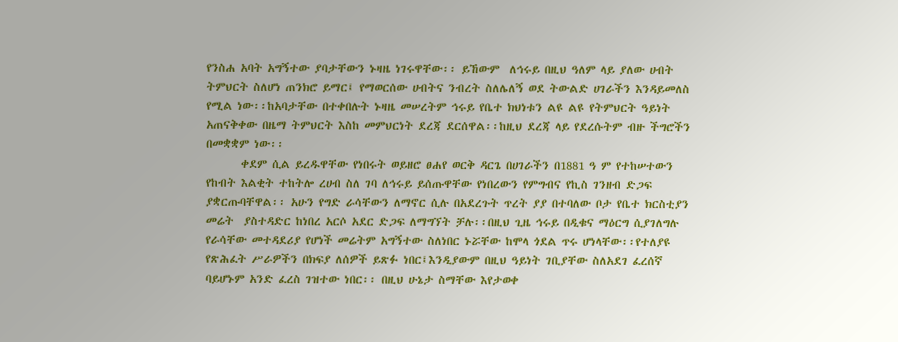የንስሐ አባት አግኝተው ያባታቸውን ኑዛዜ ነገሩዋቸው፡፡ ይኸውም  ለኅሩይ በዚህ ዓለም ላይ ያለው ሀብት ትምህርት ስለሆነ ጠንክሮ ይማር፤ የማወርሰው ሀብትና ንብረት ስለሌለኝ ወደ ትውልድ ሀገራችን እንዳይመለስ የሚል ነው፡፡ከአባታቸው በተቀበሉት ኑዛዜ መሠረትም ኅሩይ የቤተ ክህነቱን ልዩ ልዩ የትምህርት ዓይነት አጠናቅቀው በዜማ ትምህርት እስከ መምህርነት ደረጃ ደርሰዋል፡፡ከዚህ ደረጃ ላይ የደረሱትም ብዙ ችግሮችን በመቋቋም ነው፡፡
       ቀደም ሲል ይረዱዋቸው የነበሩት ወይዘሮ ፀሐየ ወርቅ ዳርጌ በሀገራችን በ1881 ዓ ም የተከሠተውን የከብት እልቂት ተከትሎ ረሀብ ስለ ገባ ለኅሩይ ይሰጡዋቸው የነበረውን የምግብና የኪስ ገንዘብ ድጋፍ ያቋርጡባቸዋል፡፡ አሁን የግድ ራሳቸውን ለማኖር ሲሉ በአደረጉት ጥረት ያያ በተባለው ቦታ የቤተ ክርስቲያን መሬት  ያስተዳድር ከነበረ አርሶ አደር ድጋፍ ለማግኘት ቻሉ፡፡በዚህ ጊዜ ኅሩይ በዲቁና ማዕርግ ሲያገለግሉ  የራሳቸው መተዳደሪያ የሆነች መሬትም አግኝተው ስለነበር ኑሯቸው ከሞላ ጎደል ጥሩ ሆነላቸው፡፡የተለያዩ የጽሕፈት ሥራዎችን በክፍያ ለሰዎች ይጽፉ ነበር፤እንዲያውም በዚህ ዓይነት ገቢያቸው ስለአደገ ፈረሰኛ ባይሆኑም አንድ ፈረስ ገዝተው ነበር፡፡ በዚህ ሁኔታ ስማቸው እየታወቀ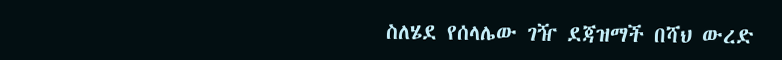ስለሄደ የሰላሌው ገዥ ደጃዝማች በሻህ ውረድ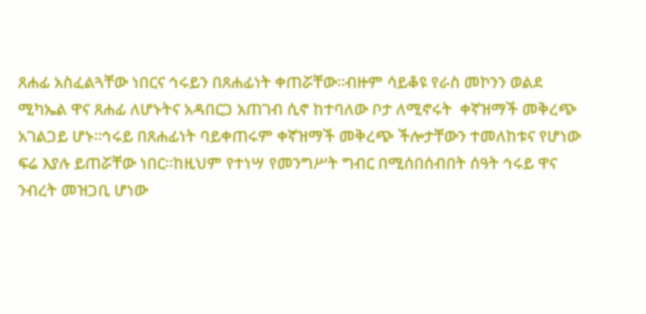ጸሐፊ አስፈልጓቸው ነበርና ኅሩይን በጸሐፊነት ቀጠሯቸው፡፡ብዙም ሳይቆዩ የራስ መኮንን ወልደ ሚካኤል ዋና ጸሐፊ ለሆኑትና አዳበርጋ አጠገብ ሲኖ ከተባለው ቦታ ለሚኖሩት  ቀኛዝማች መቅረጭ አገልጋይ ሆኑ፡፡ኅሩይ በጸሐፊነት ባይቀጠሩም ቀኛዝማች መቅረጭ ችሎታቸውን ተመለከቱና የሆነው ፍሬ እያሉ ይጠሯቸው ነበር፡፡ከዚህም የተነሣ የመንግሥት ግብር በሚሰበሰብበት ሰዓት ኅሩይ ዋና ንብረት መዝጋቢ ሆነው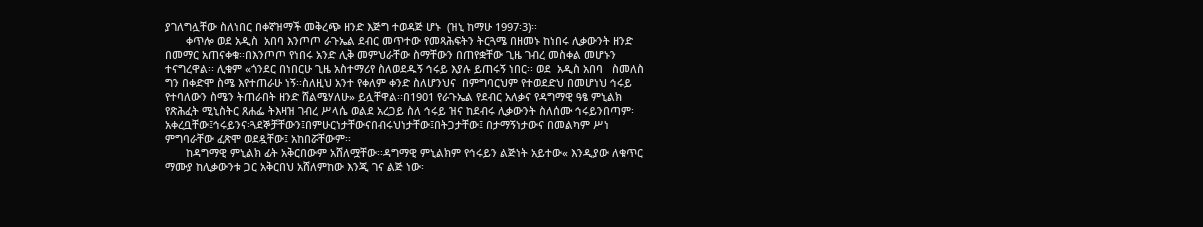ያገለግሏቸው ስለነበር በቀኛዝማች መቅረጭ ዘንድ እጅግ ተወዳጅ ሆኑ  (ዝኒ ከማሁ 1997፡3)፡፡
       ቀጥሎ ወደ አዲስ  አበባ እንጦጦ ራጉኤል ደብር መጥተው የመጻሕፍትን ትርጓሜ በዘመኑ ከነበሩ ሊቃውንት ዘንድ በመማር አጠናቀቁ፡፡በእንጦጦ የነበሩ አንድ ሊቅ መምህራቸው ስማቸውን በጠየቋቸው ጊዜ ገብረ መስቀል መሆኑን ተናግረዋል፡፡ ሊቁም «ጎንደር በነበርሁ ጊዜ አስተማሪየ ስለወደዱኝ ኅሩይ እያሉ ይጠሩኝ ነበር፡፡ ወደ  አዲስ አበባ   ስመለስ ግን በቀድሞ ስሜ እየተጠራሁ ነኝ፡፡ስለዚህ አንተ የቀለም ቀንድ ስለሆንህና  በምግባርህም የተወደድህ በመሆነህ ኅሩይ የተባለውን ስሜን ትጠራበት ዘንድ ሸልሜሃለሁ» ይሏቸዋል፡፡በ1901 የራጉኤል የደብር አለቃና የዳግማዊ ዓፄ ምኒልክ የጽሕፈት ሚኒስትር ጸሐፌ ትእዛዝ ገብረ ሥላሴ ወልደ አረጋይ ስለ ኅሩይ ዝና ከደብሩ ሊቃውንት ስለሰሙ ኅሩይንበጣም፡አቀረቧቸው፤ኅሩይንና፡ጓደኞቻቸውን፤በምሁርነታቸውናበብሩህነታቸው፤በትጋታቸው፤ በታማኝነታውና በመልካም ሥነ ምግባራቸው ፈጽሞ ወደዷቸው፤ አከበሯቸውም፡፡
       ከዳግማዊ ምኒልክ ፊት አቅርበውም አሸለሟቸው፡፡ዳግማዊ ምኒልክም የኅሩይን ልጅነት አይተው« እንዲያው ለቁጥር ማሙያ ከሊቃውንቱ ጋር አቅርበህ አሸለምከው እንጂ ገና ልጅ ነው፡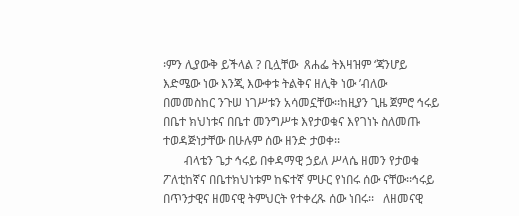፡ምን ሊያውቅ ይችላል ? ቢሏቸው  ጸሐፌ ትእዛዝም ‘ጃንሆይ እድሜው ነው እንጂ እውቀቱ ትልቅና ዘሊቅ ነው ’ብለው በመመስከር ንጉሠ ነገሥቱን አሳመኗቸው፡፡ከዚያን ጊዜ ጀምሮ ኅሩይ በቤተ ክህነቱና በቤተ መንግሥቱ እየታወቁና እየገነኑ ስለመጡ ተወዳጅነታቸው በሁሉም ሰው ዘንድ ታወቀ፡፡
       ብላቴን ጌታ ኅሩይ በቀዳማዊ ኃይለ ሥላሴ ዘመን የታወቁ ፖለቲከኛና በቤተክህነቱም ከፍተኛ ምሁር የነበሩ ሰው ናቸው፡፡ኅሩይ በጥንታዊና ዘመናዊ ትምህርት የተቀረጹ ሰው ነበሩ፡፡   ለዘመናዊ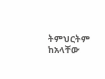ትምህርትም ከአላቸው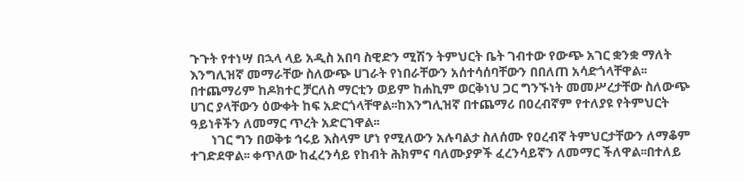ጉጉት የተነሣ በኋላ ላይ አዲስ አበባ ስዊድን ሚሽን ትምህርት ቤት ገብተው የውጭ አገር ቋንቋ ማለት እንግሊዝኛ መማራቸው ስለውጭ ሀገራት የነበራቸውን አሰተሳሰባቸውን በበለጠ አሳድጎላቸዋል፡፡በተጨማሪም ከዶክተር ቻርለስ ማርቲን ወይም ከሐኪም ወርቅነህ ጋር ግንኙነት መመሥረታቸው ስለውጭ ሀገር ያላቸውን ዕውቀት ከፍ አድርጎላቸዋል፡፡ከእንግሊዝኛ በተጨማሪ በዐረብኛም የተለያዩ የትምህርት ዓይነቶችን ለመማር ጥረት አድርገዋል፡፡
       ነገር ግን በወቅቱ ኅሩይ እስላም ሆነ የሚለውን አሉባልታ ስለሰሙ የዐረብኛ ትምህርታቸውን ለማቆም ተገድደዋል፡፡ ቀጥለው ከፈረንሳይ የከብት ሕክምና ባለሙያዎች ፈረንሳይኛን ለመማር ችለዋል፡፡በተለይ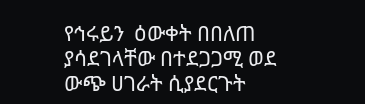የኅሩይን  ዕውቀት በበለጠ ያሳደገላቸው በተደጋጋሚ ወደ ውጭ ሀገራት ሲያደርጉት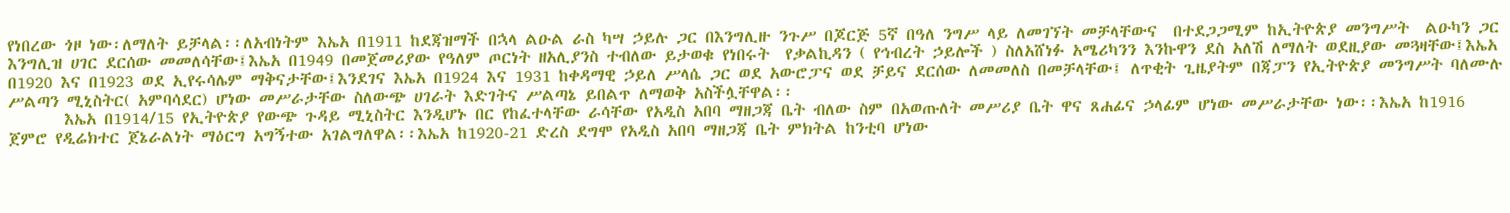የነበረው ጎዞ ነው፡ለማለት ይቻላል፡፡ለአብነትም እኤአ በ1911 ከደጃዝማች በኋላ ልዑል ራስ ካሣ ኃይሉ ጋር በእንግሊዙ ንጉሥ በጆርጅ 5ኛ በዓለ ንግሥ ላይ ለመገኘት መቻላቸውና  በተደጋጋሚም ከኢትዮጵያ መንግሥት  ልዑካን ጋር እንግሊዝ ሀገር ደርሰው መመለሳቸው፤እኤአ በ1949 በመጀመሪያው የዓለም ጦርነት ዘአሊያንስ ተብለው ይታወቁ የነበሩት  የቃልኪዳን ( የኅብረት ኃይሎች ) ስለአሸነፉ አሜሪካንን እንኩዋን ደስ አለሽ ለማለት ወደዚያው መጓዛቸው፤እኤአ በ1920 እና በ1923 ወደ ኢየሩሳሌም ማቅናታቸው፤እንደገና እኤአ በ1924 እና 1931 ከቀዳማዊ ኃይለ ሥላሴ ጋር ወደ አውሮፓና ወደ ቻይና ደርሰው ለመመለስ በመቻላቸው፤ ለጥቂት ጊዜያትም በጃፓን የኢትዮጵያ መንግሥት ባለሙሉ ሥልጣን ሚኒስትር( አምባሳደር) ሆነው መሥራታቸው ስለውጭ ሀገራት እድገትና ሥልጣኔ ይበልጥ ለማወቅ አስችሏቸዋል፡፡
       እኤአ በ1914/15 የኢትዮጵያ የውጭ ጉዳይ ሚኒስትር እንዲሆኑ በር የከፈተላቸው ራሳቸው የአዲስ አበባ ማዘጋጃ ቤት ብለው ስም በአወጡለት መሥሪያ ቤት ዋና ጸሐፊና ኃላፊም ሆነው መሥራታቸው ነው፡፡እኤአ ከ1916 ጀምሮ የዲሬክተር ጀኔራልነት ማዕርግ አግኝተው አገልግለዋል፡፡እኤአ ከ1920-21 ድረስ ደግሞ የአዲስ አበባ ማዘጋጃ ቤት ምክትል ከንቲባ ሆነው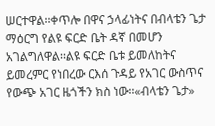ሠርተዋል፡፡ቀጥሎ በዋና ኃላፊነትና በብላቴን ጌታ ማዕርግ የልዩ ፍርድ ቤት ዳኛ በመሆን አገልግለዋል፡፡ልዩ ፍርድ ቤቱ ይመለከትና ይመረምር የነበረው ርእሰ ጉዳይ የአገር ውስጥና የውጭ አገር ዜጎችን ክስ ነው፡፡«ብላቴን ጌታ»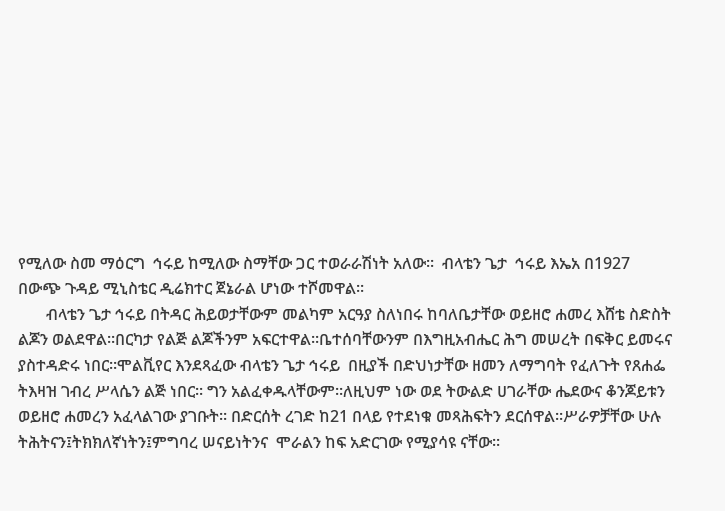የሚለው ስመ ማዕርግ  ኅሩይ ከሚለው ስማቸው ጋር ተወራራሽነት አለው፡፡  ብላቴን ጌታ  ኅሩይ እኤአ በ1927 በውጭ ጉዳይ ሚኒስቴር ዲሬክተር ጀኔራል ሆነው ተሾመዋል፡፡
       ብላቴን ጌታ ኅሩይ በትዳር ሕይወታቸውም መልካም አርዓያ ስለነበሩ ከባለቤታቸው ወይዘሮ ሐመረ እሸቴ ስድስት ልጆን ወልደዋል፡፡በርካታ የልጅ ልጆችንም አፍርተዋል፡፡ቤተሰባቸውንም በእግዚአብሔር ሕግ መሠረት በፍቅር ይመሩና ያስተዳድሩ ነበር፡፡ሞልቪየር እንደጻፈው ብላቴን ጌታ ኅሩይ  በዚያች በድህነታቸው ዘመን ለማግባት የፈለጉት የጸሐፌ ትእዛዝ ገብረ ሥላሴን ልጅ ነበር፡፡ ግን አልፈቀዱላቸውም፡፡ለዚህም ነው ወደ ትውልድ ሀገራቸው ሔደውና ቆንጆይቱን ወይዘሮ ሐመረን አፈላልገው ያገቡት፡፡ በድርሰት ረገድ ከ21 በላይ የተደነቁ መጻሕፍትን ደርሰዋል፡፡ሥራዎቻቸው ሁሉ ትሕትናን፤ትክክለኛነትን፤ምግባረ ሠናይነትንና  ሞራልን ከፍ አድርገው የሚያሳዩ ናቸው፡፡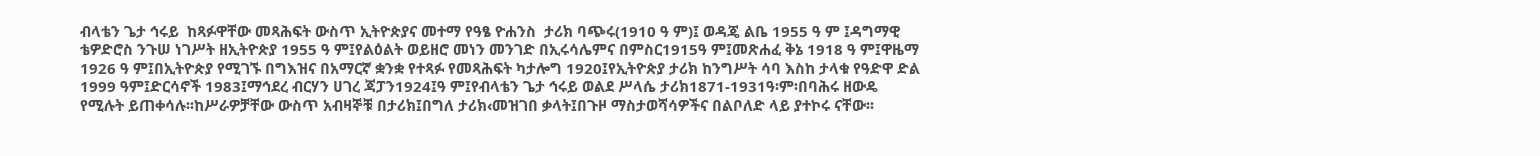ብላቴን ጌታ ኅሩይ  ከጻፉዋቸው መጻሕፍት ውስጥ ኢትዮጵያና መተማ የዓፄ ዮሐንስ  ታሪክ ባጭሩ(1910 ዓ ም)፤ ወዳጄ ልቤ 1955 ዓ ም ፤ዳግማዊ ቴዎድሮስ ንጉሠ ነገሥት ዘኢትዮጵያ 1955 ዓ ም፤የልዕልት ወይዘሮ መነን መንገድ በኢሩሳሌምና በምስር1915ዓ ም፤መጽሐፈ ቅኔ 1918 ዓ ም፤ዋዜማ 1926 ዓ ም፤በኢትዮጵያ የሚገኙ በግእዝና በአማርኛ ቋንቋ የተጻፉ የመጻሕፍት ካታሎግ 1920፤የኢትዮጵያ ታሪክ ከንግሥት ሳባ እስከ ታላቁ የዓድዋ ድል 1999 ዓም፤ድርሳኖች 1983፤ማኅደረ ብርሃን ሀገረ ጃፓን1924፤ዓ ም፤የብላቴን ጌታ ኅሩይ ወልደ ሥላሴ ታሪክ1871-1931ዓ፡ም፡በባሕሩ ዘውዴ የሚሉት ይጠቀሳሉ፡፡ከሥራዎቻቸው ውስጥ አብዛኞቹ በታሪክ፤በግለ ታሪክ‹መዝገበ ቃላት፤በጉዞ ማስታወሻሳዎችና በልቦለድ ላይ ያተኮሩ ናቸው፡፡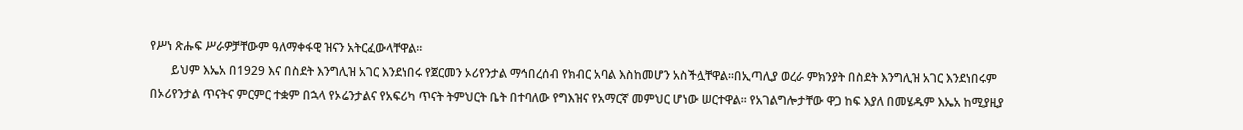የሥነ ጽሑፍ ሥራዎቻቸውም ዓለማቀፋዊ ዝናን አትርፈውላቸዋል፡፡
       ይህም እኤአ በ1929 እና በስደት እንግሊዝ አገር እንደነበሩ የጀርመን ኦሪየንታል ማኅበረሰብ የክብር አባል እስከመሆን አስችሏቸዋል፡፡በኢጣሊያ ወረራ ምክንያት በስደት እንግሊዝ አገር እንደነበሩም በኦሪየንታል ጥናትና ምርምር ተቋም በኋላ የኦሬንታልና የአፍሪካ ጥናት ትምህርት ቤት በተባለው የግእዝና የአማርኛ መምህር ሆነው ሠርተዋል፡፡ የአገልግሎታቸው ዋጋ ከፍ እያለ በመሄዱም እኤአ ከሚያዚያ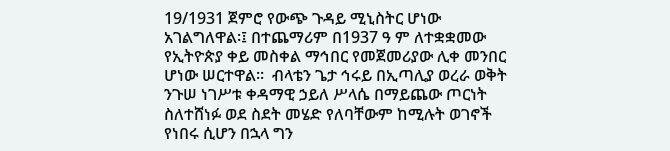19/1931 ጀምሮ የውጭ ጉዳይ ሚኒስትር ሆነው አገልግለዋል፡፤ በተጨማሪም በ1937 ዓ ም ለተቋቋመው የኢትዮጵያ ቀይ መስቀል ማኅበር የመጀመሪያው ሊቀ መንበር ሆነው ሠርተዋል፡፡  ብላቴን ጌታ ኅሩይ በኢጣሊያ ወረራ ወቅት  ንጉሠ ነገሥቱ ቀዳማዊ ኃይለ ሥላሴ በማይጨው ጦርነት ስለተሸነፉ ወደ ስደት መሄድ የለባቸውም ከሚሉት ወገኖች የነበሩ ሲሆን በኋላ ግን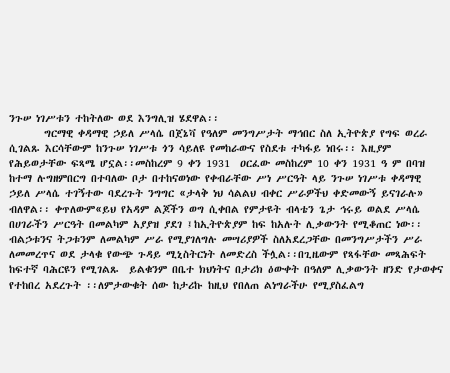ንጉሠ ነገሥቱን ተከትለው ወደ እንግሊዝ ሄደዋል፡፡
       ግርማዊ ቀዳማዊ ኃይለ ሥላሴ በጀኔቫ የዓለም መንግሥታት ማኅበር ስለ ኢትዮጵያ የግፍ ወረራ ሲገልጹ እርሳቸውም ከንጉሠ ነገሥቱ ጎን ሳይለዩ የመከራውና የስደቱ ተካፋይ ነበሩ፡፡ እዚያም የሕይወታቸው ፍጻሜ ሆኗል፡፡መስከረም 9 ቀን 1931  ዐርፈው መስከረም 10 ቀን 1931 ዓ ም በባዝ ከተማ ሉግዘምበርግ በተባለው ቦታ በተከናወነው የቀብራቸው ሥነ ሥርዓት ላይ ንጉሠ ነገሥቱ ቀዳማዊ ኃይለ ሥላሴ ተገኝተው ባደረጉት ንግግር «ታላቅ ነህ ሳልልህ ብቀር ሥራዎችህ ቀድመውኝ ይናገራሉ» ብለዋል፡፡ ቀጥለውም«ይህ የአዳም ልጆችን ወግ ሲቀበል የምታዩት ብላቴን ጌታ ኅሩይ ወልደ ሥላሴ በሀገራችን ሥርዓት በመልካም አያያዝ ያደገ ፤ከኢትዮጵያም ከፍ ከአሉት ሊቃውንት የሚቆጠር ነው፡፡ብልኃቱንና ትጋቱንም ለመልካም ሥራ የሚያገለግሉ መሣሪያዎች ስለአደረጋቸው በመንግሥታችን ሥራ ለመመረጥና ወደ ታላቁ የውጭ ጉዳይ ሚኒስትርነት ለመድረስ ችሏል፡፡በጊዜውም የጻፋቸው መጻሕፍት ከፍተኛ ባሕርዩን የሚገልጹ  ይልቁንም በቤተ ክህነትና በታሪክ ዕውቀት በዓለም ሊቃውንት ዘንድ የታወቀና የተከበረ አደረጉት ፡፡ለምታውቁት ሰው ከታሪኩ ከዚህ የበለጠ ልነግራችሁ የሚያስፈልግ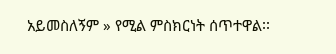አይመስለኝም » የሚል ምስክርነት ሰጥተዋል፡፡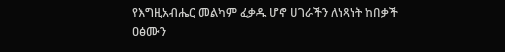የእግዚአብሔር መልካም ፈቃዱ ሆኖ ሀገራችን ለነጻነት ከበቃች ዐፅሙን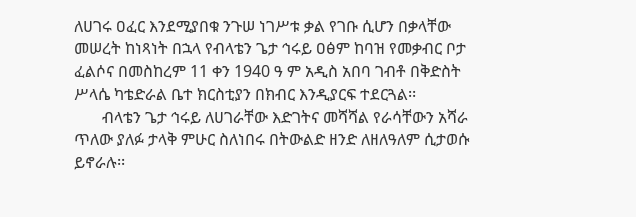ለሀገሩ ዐፈር እንደሚያበቁ ንጉሠ ነገሥቱ ቃል የገቡ ሲሆን በቃላቸው መሠረት ከነጻነት በኋላ የብላቴን ጌታ ኅሩይ ዐፅም ከባዝ የመቃብር ቦታ ፈልሶና በመስከረም 11 ቀን 1940 ዓ ም አዲስ አበባ ገብቶ በቅድስት ሥላሴ ካቴድራል ቤተ ክርስቲያን በክብር እንዲያርፍ ተደርጓል፡፡
       ብላቴን ጌታ ኅሩይ ለሀገራቸው እድገትና መሻሻል የራሳቸውን አሻራ ጥለው ያለፉ ታላቅ ምሁር ስለነበሩ በትውልድ ዘንድ ለዘለዓለም ሲታወሱ ይኖራሉ፡፡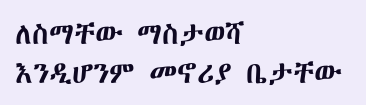ለስማቸው ማስታወሻ እንዲሆንም መኖሪያ ቤታቸው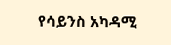የሳይንስ አካዳሚ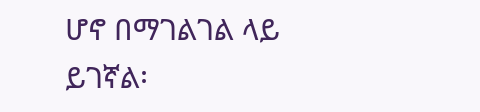ሆኖ በማገልገል ላይ ይገኛል፡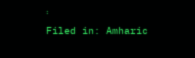፡
Filed in: Amharic